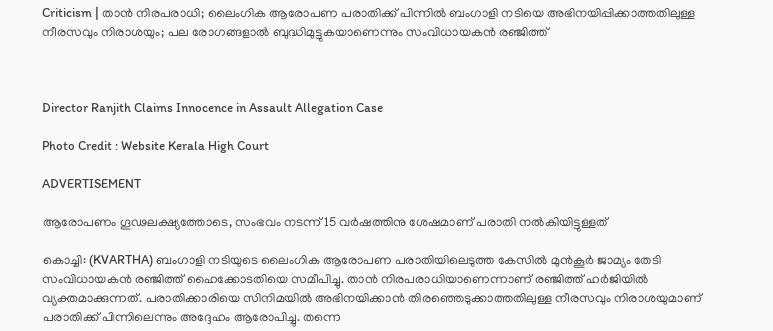Criticism | താന്‍ നിരപരാധി; ലൈംഗിക ആരോപണ പരാതിക്ക് പിന്നില്‍ ബംഗാളി നടിയെ അഭിനയിപ്പിക്കാത്തതിലുള്ള നീരസവും നിരാശയും; പല രോഗങ്ങളാല്‍ ബുദ്ധിമുട്ടുകയാണെന്നും സംവിധായകന്‍ രഞ്ജിത്ത്



Director Ranjith Claims Innocence in Assault Allegation Case

Photo Credit : Website Kerala High Court

ADVERTISEMENT

ആരോപണം ഗൂഢലക്ഷ്യത്തോടെ, സംഭവം നടന്ന് 15 വര്‍ഷത്തിനു ശേഷമാണ് പരാതി നല്‍കിയിട്ടുള്ളത്

കൊച്ചി: (KVARTHA) ബംഗാളി നടിയുടെ ലൈംഗിക ആരോപണ പരാതിയിലെടുത്ത കേസില്‍ മുന്‍കൂര്‍ ജാമ്യം തേടി സംവിധായകന്‍ രഞ്ജിത്ത് ഹൈക്കോടതിയെ സമീപിച്ചു. താന്‍ നിരപരാധിയാണെന്നാണ് രഞ്ജിത്ത് ഹര്‍ജിയില്‍ വ്യക്തമാക്കുന്നത്. പരാതിക്കാരിയെ സിനിമയില്‍ അഭിനയിക്കാന്‍ തിരഞ്ഞെടുക്കാത്തതിലുള്ള നീരസവും നിരാശയുമാണ് പരാതിക്ക് പിന്നിലെന്നും അദ്ദേഹം ആരോപിച്ചു. തന്നെ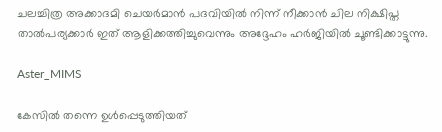ചലച്ചിത്ര അക്കാദമി ചെയര്‍മാന്‍ പദവിയില്‍ നിന്ന് നീക്കാന്‍ ചില നിക്ഷിപ്ത താല്‍പര്യക്കാര്‍ ഇത് ആളിക്കത്തിച്ചുവെന്നും അദ്ദേഹം ഹര്‍ജിയില്‍ ചൂണ്ടിക്കാട്ടുന്നു.

Aster_MIMS

കേസില്‍ തന്നെ ഉള്‍പ്പെടുത്തിയത്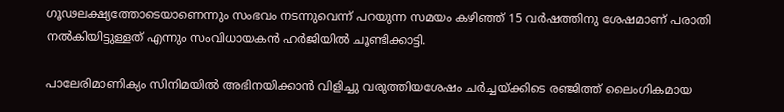ഗൂഢലക്ഷ്യത്തോടെയാണെന്നും സംഭവം നടന്നുവെന്ന് പറയുന്ന സമയം കഴിഞ്ഞ് 15 വര്‍ഷത്തിനു ശേഷമാണ് പരാതി നല്‍കിയിട്ടുള്ളത് എന്നും സംവിധായകന്‍ ഹര്‍ജിയില്‍ ചൂണ്ടിക്കാട്ടി.

പാലേരിമാണിക്യം സിനിമയില്‍ അഭിനയിക്കാന്‍ വിളിച്ചു വരുത്തിയശേഷം ചര്‍ച്ചയ്ക്കിടെ രഞ്ജിത്ത് ലൈംഗികമായ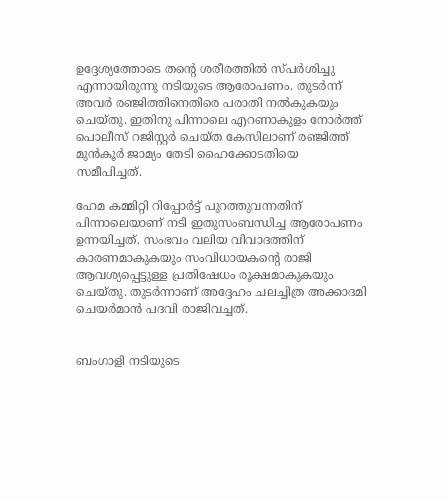ഉദ്ദേശ്യത്തോടെ തന്റെ ശരീരത്തില്‍ സ്പര്‍ശിച്ചു എന്നായിരുന്നു നടിയുടെ ആരോപണം. തുടര്‍ന്ന് അവര്‍ രഞ്ജിത്തിനെതിരെ പരാതി നല്‍കുകയും ചെയ്തു. ഇതിനു പിന്നാലെ എറണാകുളം നോര്‍ത്ത് പൊലീസ് റജിസ്റ്റര്‍ ചെയ്ത കേസിലാണ് രഞ്ജിത്ത് മുന്‍കൂര്‍ ജാമ്യം തേടി ഹൈക്കോടതിയെ സമീപിച്ചത്.

ഹേമ കമ്മിറ്റി റിപ്പോര്‍ട്ട് പുറത്തുവന്നതിന് പിന്നാലെയാണ് നടി ഇതുസംബന്ധിച്ച ആരോപണം ഉന്നയിച്ചത്. സംഭവം വലിയ വിവാദത്തിന് കാരണമാകുകയും സംവിധായകന്റെ രാജി ആവശ്യപ്പെട്ടുള്ള പ്രതിഷേധം രൂക്ഷമാകുകയും ചെയ്തു. തുടര്‍ന്നാണ് അദ്ദേഹം ചലച്ചിത്ര അക്കാദമി ചെയര്‍മാന്‍ പദവി രാജിവച്ചത്.


ബംഗാളി നടിയുടെ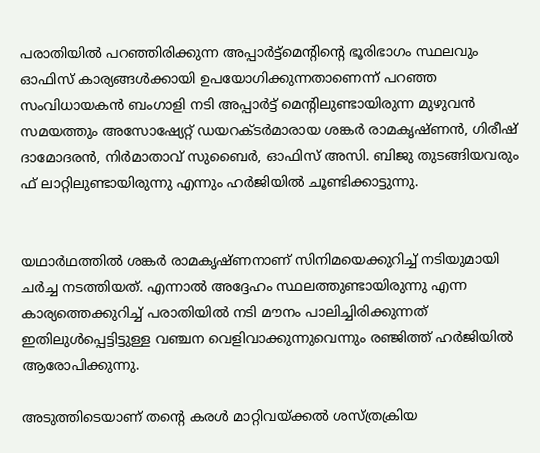പരാതിയില്‍ പറഞ്ഞിരിക്കുന്ന അപ്പാര്‍ട്ട്‌മെന്റിന്റെ ഭൂരിഭാഗം സ്ഥലവും ഓഫിസ് കാര്യങ്ങള്‍ക്കായി ഉപയോഗിക്കുന്നതാണെന്ന് പറഞ്ഞ സംവിധായകന്‍ ബംഗാളി നടി അപ്പാര്‍ട്ട് മെന്റിലുണ്ടായിരുന്ന മുഴുവന്‍ സമയത്തും അസോഷ്യേറ്റ് ഡയറക്ടര്‍മാരായ ശങ്കര്‍ രാമകൃഷ്ണന്‍, ഗിരീഷ് ദാമോദരന്‍, നിര്‍മാതാവ് സുബൈര്‍, ഓഫിസ് അസി. ബിജു തുടങ്ങിയവരും ഫ് ലാറ്റിലുണ്ടായിരുന്നു എന്നും ഹര്‍ജിയില്‍ ചൂണ്ടിക്കാട്ടുന്നു.


യഥാര്‍ഥത്തില്‍ ശങ്കര്‍ രാമകൃഷ്ണനാണ് സിനിമയെക്കുറിച്ച് നടിയുമായി ചര്‍ച്ച നടത്തിയത്. എന്നാല്‍ അദ്ദേഹം സ്ഥലത്തുണ്ടായിരുന്നു എന്ന കാര്യത്തെക്കുറിച്ച് പരാതിയില്‍ നടി മൗനം പാലിച്ചിരിക്കുന്നത് ഇതിലുള്‍പ്പെട്ടിട്ടുള്ള വഞ്ചന വെളിവാക്കുന്നുവെന്നും രഞ്ജിത്ത് ഹര്‍ജിയില്‍ ആരോപിക്കുന്നു.

അടുത്തിടെയാണ് തന്റെ കരള്‍ മാറ്റിവയ്ക്കല്‍ ശസ്ത്രക്രിയ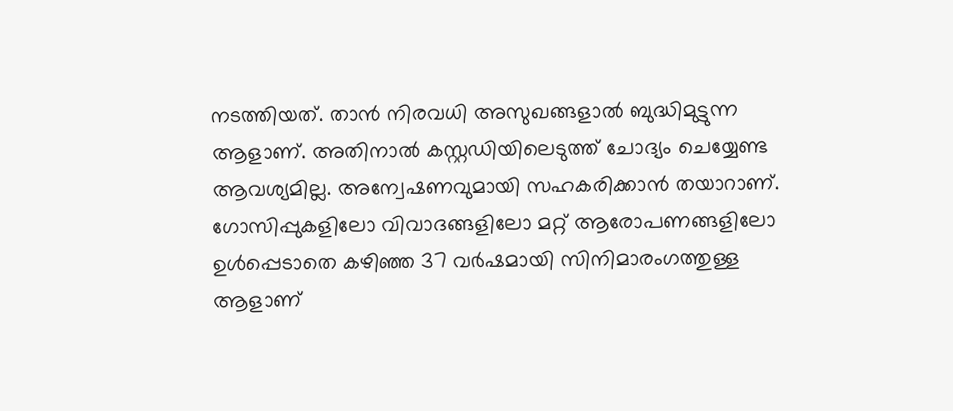നടത്തിയത്. താന്‍ നിരവധി അസുഖങ്ങളാല്‍ ബുദ്ധിമുട്ടുന്ന ആളാണ്. അതിനാല്‍ കസ്റ്റഡിയിലെടുത്ത് ചോദ്യം ചെയ്യേണ്ട ആവശ്യമില്ല. അന്വേഷണവുമായി സഹകരിക്കാന്‍ തയാറാണ്. ഗോസിപ്പുകളിലോ വിവാദങ്ങളിലോ മറ്റ് ആരോപണങ്ങളിലോ ഉള്‍പ്പെടാതെ കഴിഞ്ഞ 37 വര്‍ഷമായി സിനിമാരംഗത്തുള്ള ആളാണ്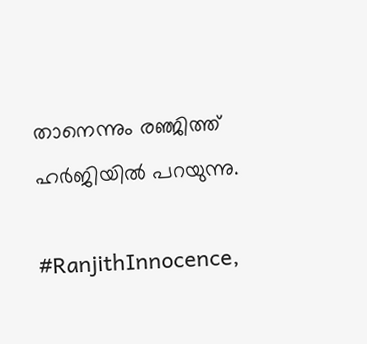താനെന്നും രഞ്ജിത്ത് ഹര്‍ജിയില്‍ പറയുന്നു.

#RanjithInnocence,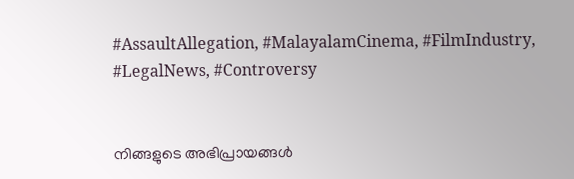#AssaultAllegation, #MalayalamCinema, #FilmIndustry, #LegalNews, #Controversy


നിങ്ങളുടെ അഭിപ്രായങ്ങൾ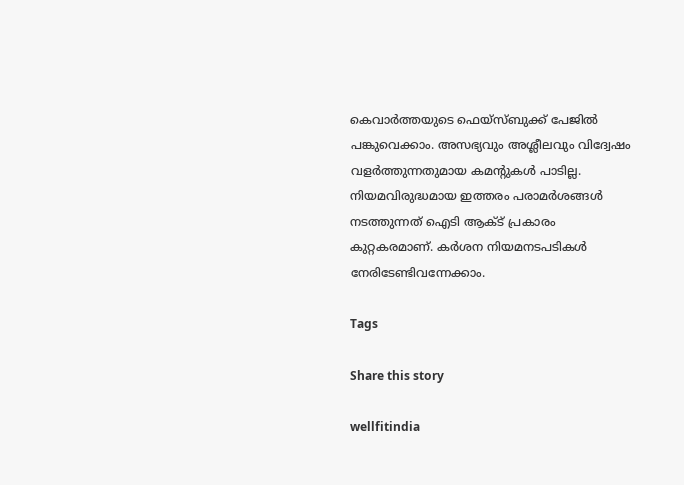കെവാർത്തയുടെ ഫെയ്‌സ്‌ബുക്ക് പേജിൽ പങ്കുവെക്കാം. അസഭ്യവും അശ്ലീലവും വിദ്വേഷം വളർത്തുന്നതുമായ കമന്റുകൾ പാടില്ല. നിയമവിരുദ്ധമായ ഇത്തരം പരാമർശങ്ങൾ നടത്തുന്നത് ഐടി ആക്ട് പ്രകാരം കുറ്റകരമാണ്. കർശന നിയമനടപടികൾ നേരിടേണ്ടിവന്നേക്കാം.

Tags

Share this story

wellfitindia